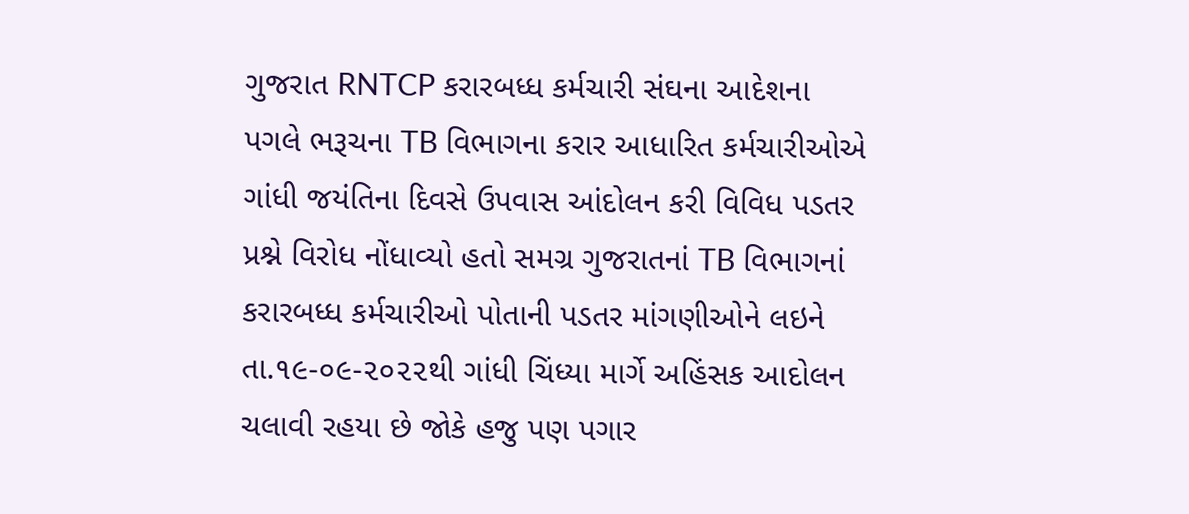ગુજરાત RNTCP કરારબધ્ધ કર્મચારી સંઘના આદેશના પગલે ભરૂચના TB વિભાગના કરાર આધારિત કર્મચારીઓએ ગાંધી જયંતિના દિવસે ઉપવાસ આંદોલન કરી વિવિધ પડતર પ્રશ્ને વિરોધ નોંધાવ્યો હતો સમગ્ર ગુજરાતનાં TB વિભાગનાં કરારબધ્ધ કર્મચારીઓ પોતાની પડતર માંગણીઓને લઇને તા.૧૯-૦૯-૨૦૨૨થી ગાંધી ચિંધ્યા માર્ગે અહિંસક આદોલન ચલાવી રહયા છે જોકે હજુ પણ પગાર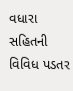વધારા સહિતની વિવિધ પડતર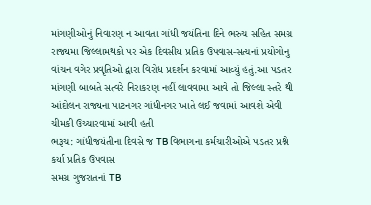માંગણીઓનું નિવારણ ન આવતા ગાંધી જયંતિના દિને ભરુચ સહિત સમગ્ર રાજ્યમા જિલ્લામથકો પર એક દિવસીય પ્રતિક ઉપવાસ-સત્યનાં પ્રયોગોનુ વાંચન વગેર પ્રવૃતિઓ દ્વારા વિરોધ પ્રદર્શન કરવામાં આવ્યું હતું.આ પડતર માંગણી બાબતે સત્વરે નિરાકરણ નહીં લાવવામા આવે તો જિલ્લા સ્તરે થી આંદોલન રાજ્યના પાટનગર ગાંધીનગર ખાતે લઈ જવામાં આવશે એવી ચીમકી ઉચ્ચારવામાં આવી હતી
ભરૂચ: ગાંધીજયંતીના દિવસે જ TB વિભાગના કર્મચારીઓએ પડતર પ્રશ્ને કર્યા પ્રતિક ઉપવાસ
સમગ્ર ગુજરાતનાં TB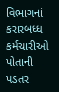વિભાગનાં કરારબધ્ધ કર્મચારીઓ પોતાની પડતર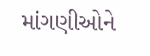માંગણીઓને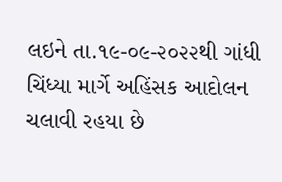લઇને તા.૧૯-૦૯-૨૦૨૨થી ગાંધી ચિંધ્યા માર્ગે અહિંસક આદોલન ચલાવી રહયા છે